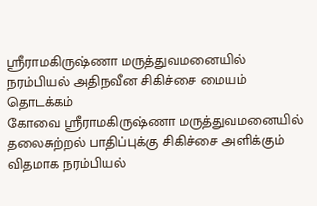ஸ்ரீராமகிருஷ்ணா மருத்துவமனையில் நரம்பியல் அதிநவீன சிகிச்சை மையம் தொடக்கம்
கோவை ஸ்ரீராமகிருஷ்ணா மருத்துவமனையில் தலைசுற்றல் பாதிப்புக்கு சிகிச்சை அளிக்கும் விதமாக நரம்பியல்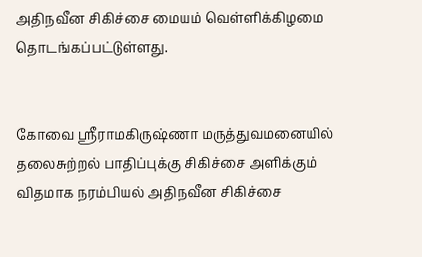அதிநவீன சிகிச்சை மையம் வெள்ளிக்கிழமை தொடங்கப்பட்டுள்ளது.


கோவை ஸ்ரீராமகிருஷ்ணா மருத்துவமனையில் தலைசுற்றல் பாதிப்புக்கு சிகிச்சை அளிக்கும் விதமாக நரம்பியல் அதிநவீன சிகிச்சை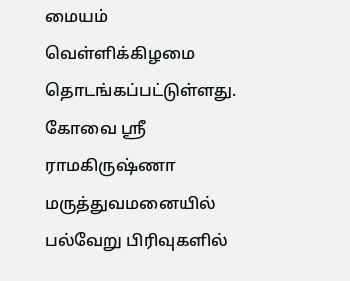மையம் வெள்ளிக்கிழமை தொடங்கப்பட்டுள்ளது.
கோவை ஸ்ரீ ராமகிருஷ்ணா மருத்துவமனையில் பல்வேறு பிரிவுகளில்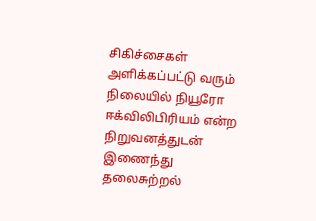சிகிச்சைகள் அளிக்கப்பட்டு வரும் நிலையில் நியூரோ ஈக்விலிபிரியம் என்ற நிறுவனத்துடன் இணைந்து தலைசுற்றல்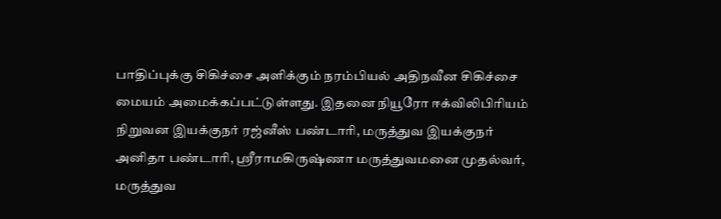பாதிப்புக்கு சிகிச்சை அளிக்கும் நரம்பியல் அதிநவீன சிகிச்சை மையம் அமைக்கப்பட்டுள்ளது. இதனை நியூரோ ஈக்விலிபிரியம் நிறுவன இயக்குநர் ரஜ்னீஸ் பண்டாரி, மருத்துவ இயக்குநர் அனிதா பண்டாரி, ஸ்ரீராமகிருஷ்ணா மருத்துவமனை முதல்வர், மருத்துவ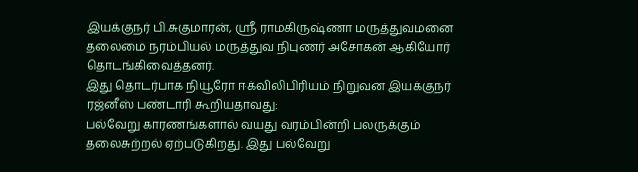இயக்குநர் பி.சுகுமாரன், ஸ்ரீ ராமகிருஷ்ணா மருத்துவமனை தலைமை நரம்பியல் மருத்துவ நிபுணர் அசோகன் ஆகியோர் தொடங்கிவைத்தனர்.
இது தொடர்பாக நியூரோ ஈக்விலிபிரியம் நிறுவன இயக்குநர் ரஜ்னீஸ் பண்டாரி கூறியதாவது:
பல்வேறு காரணங்களால் வயது வரம்பின்றி பலருக்கும் தலைசுற்றல் ஏற்படுகிறது. இது பல்வேறு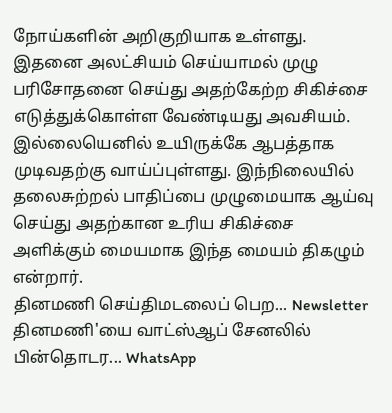நோய்களின் அறிகுறியாக உள்ளது. இதனை அலட்சியம் செய்யாமல் முழு பரிசோதனை செய்து அதற்கேற்ற சிகிச்சை எடுத்துக்கொள்ள வேண்டியது அவசியம். இல்லையெனில் உயிருக்கே ஆபத்தாக முடிவதற்கு வாய்ப்புள்ளது. இந்நிலையில் தலைசுற்றல் பாதிப்பை முழுமையாக ஆய்வு செய்து அதற்கான உரிய சிகிச்சை அளிக்கும் மையமாக இந்த மையம் திகழும் என்றார்.
தினமணி செய்திமடலைப் பெற... Newsletter
தினமணி'யை வாட்ஸ்ஆப் சேனலில் பின்தொடர... WhatsApp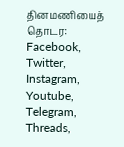தினமணியைத் தொடர: Facebook, Twitter, Instagram, Youtube, Telegram, Threads,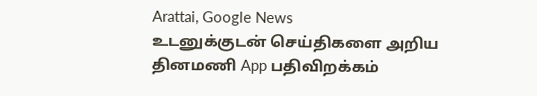Arattai, Google News
உடனுக்குடன் செய்திகளை அறிய தினமணி App பதிவிறக்கம்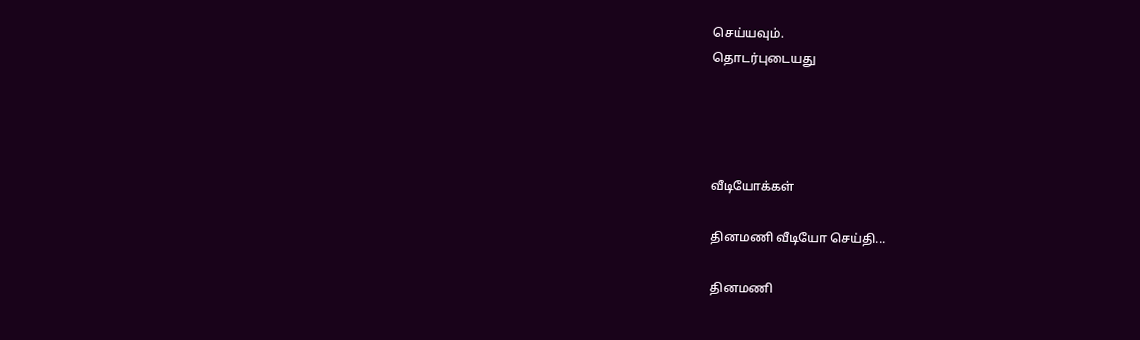செய்யவும்.
தொடர்புடையது




வீடியோக்கள்

தினமணி வீடியோ செய்தி...

தினமணி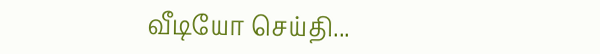வீடியோ செய்தி...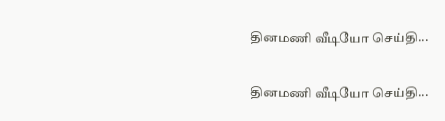தினமணி வீடியோ செய்தி...

தினமணி வீடியோ செய்தி...